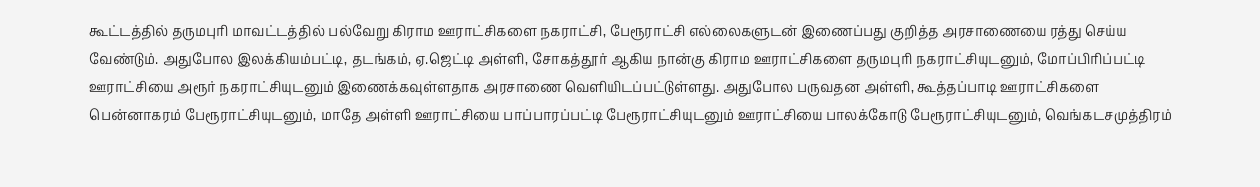கூட்டத்தில் தருமபுரி மாவட்டத்தில் பல்வேறு கிராம ஊராட்சிகளை நகராட்சி, பேரூராட்சி எல்லைகளுடன் இணைப்பது குறித்த அரசாணையை ரத்து செய்ய வேண்டும். அதுபோல இலக்கியம்பட்டி, தடங்கம், ஏ.ஜெட்டி அள்ளி, சோகத்தூர் ஆகிய நான்கு கிராம ஊராட்சிகளை தருமபுரி நகராட்சியுடனும், மோப்பிரிப்பட்டி ஊராட்சியை அரூர் நகராட்சியுடனும் இணைக்கவுள்ளதாக அரசாணை வெளியிடப்பட்டுள்ளது. அதுபோல பருவதன அள்ளி, கூத்தப்பாடி ஊராட்சிகளை பென்னாகரம் பேரூராட்சியுடனும், மாதே அள்ளி ஊராட்சியை பாப்பாரப்பட்டி பேரூராட்சியுடனும் ஊராட்சியை பாலக்கோடு பேரூராட்சியுடனும், வெங்கடசமுத்திரம்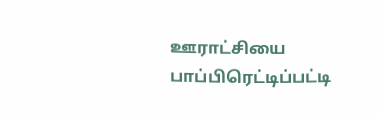ஊராட்சியை பாப்பிரெட்டிப்பட்டி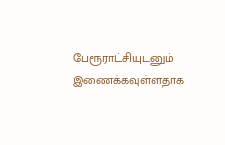பேரூராட்சியுடனும் இணைக்கவுள்ளதாக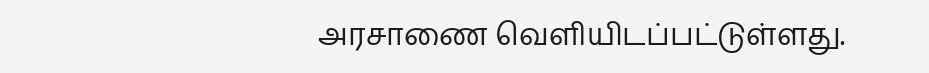அரசாணை வெளியிடப்பட்டுள்ளது.